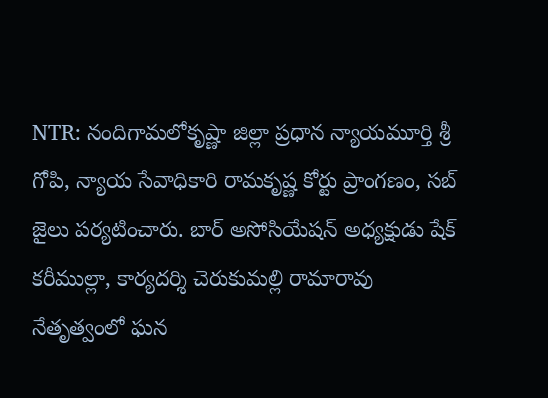NTR: నందిగామలోకృష్ణా జిల్లా ప్రధాన న్యాయమూర్తి శ్రీ గోపి, న్యాయ సేవాధికారి రామకృష్ణ కోర్టు ప్రాంగణం, సబ్ జైలు పర్యటించారు. బార్ అసోసియేషన్ అధ్యక్షుడు షేక్ కరీముల్లా, కార్యదర్శి చెరుకుమల్లి రామారావు నేతృత్వంలో ఘన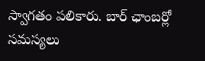స్వాగతం పలికారు. బార్ ఛాంబర్లో సమస్యలు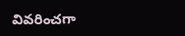వివరించగా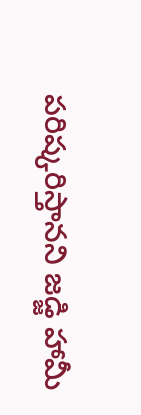పరిష్కరిస్తానని జడ్జి హామీ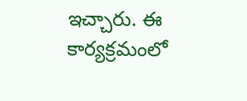ఇచ్చారు. ఈ కార్యక్రమంలో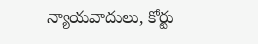న్యాయవాదులు, కోర్టు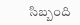సిబ్బంది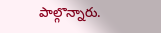పాల్గొన్నారు.